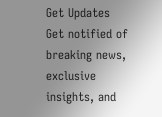Get Updates
Get notified of breaking news, exclusive insights, and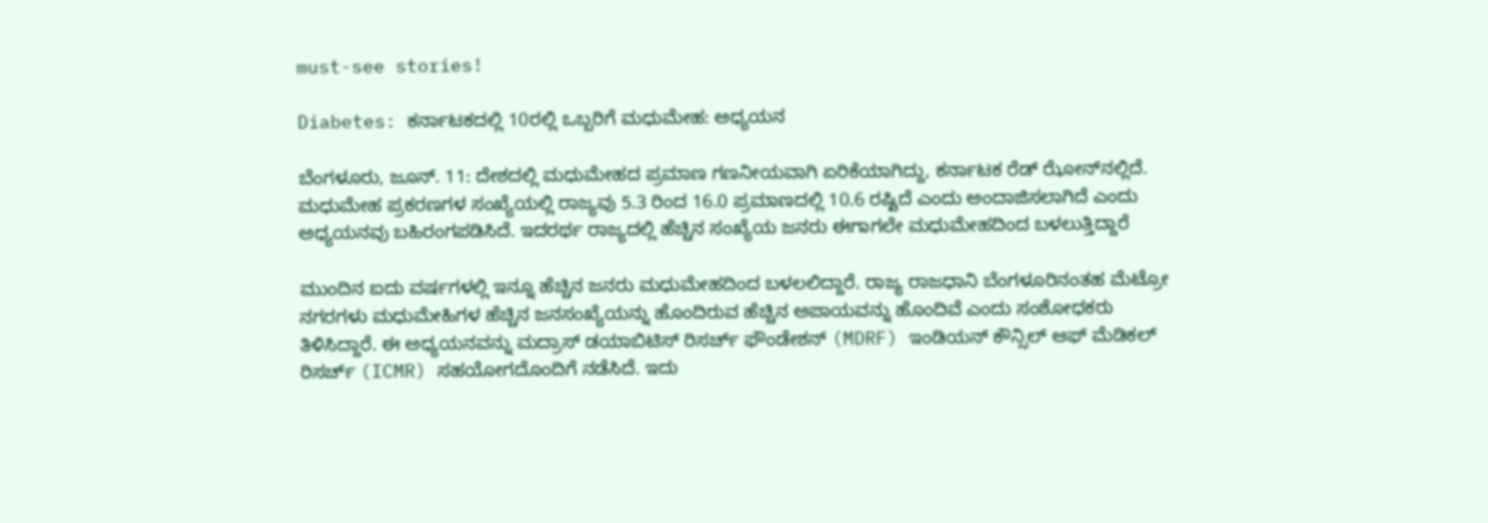must-see stories!

Diabetes: ಕರ್ನಾಟಕದಲ್ಲಿ 10ರಲ್ಲಿ ಒಬ್ಬರಿಗೆ ಮಧುಮೇಹ: ಅಧ್ಯಯನ

ಬೆಂಗಳೂರು, ಜೂನ್. 11: ದೇಶದಲ್ಲಿ ಮಧುಮೇಹದ ಪ್ರಮಾಣ ಗಣನೀಯವಾಗಿ ಏರಿಕೆಯಾಗಿದ್ದು, ಕರ್ನಾಟಕ ರೆಡ್ ಝೋನ್‌ನಲ್ಲಿದೆ. ಮಧುಮೇಹ ಪ್ರಕರಣಗಳ ಸಂಖ್ಯೆಯಲ್ಲಿ ರಾಜ್ಯವು 5.3 ರಿಂದ 16.0 ಪ್ರಮಾಣದಲ್ಲಿ 10.6 ರಷ್ಟಿದೆ ಎಂದು ಅಂದಾಜಿಸಲಾಗಿದೆ ಎಂದು ಅಧ್ಯಯನವು ಬಹಿರಂಗಪಡಿಸಿದೆ. ಇದರರ್ಥ ರಾಜ್ಯದಲ್ಲಿ ಹೆಚ್ಚಿನ ಸಂಖ್ಯೆಯ ಜನರು ಈಗಾಗಲೇ ಮಧುಮೇಹದಿಂದ ಬಳಲುತ್ತಿದ್ದಾರೆ

ಮುಂದಿನ ಐದು ವರ್ಷಗಳಲ್ಲಿ ಇನ್ನೂ ಹೆಚ್ಚಿನ ಜನರು ಮಧುಮೇಹದಿಂದ ಬಳಲಲಿದ್ದಾರೆ. ರಾಜ್ಯ ರಾಜಧಾನಿ ಬೆಂಗಳೂರಿನಂತಹ ಮೆಟ್ರೋ ನಗರಗಳು ಮಧುಮೇಹಿಗಳ ಹೆಚ್ಚಿನ ಜನಸಂಖ್ಯೆಯನ್ನು ಹೊಂದಿರುವ ಹೆಚ್ಚಿನ ಅಪಾಯವನ್ನು ಹೊಂದಿವೆ ಎಂದು ಸಂಶೋಧಕರು ತಿಳಿಸಿದ್ದಾರೆ. ಈ ಅಧ್ಯಯನವನ್ನು ಮದ್ರಾಸ್ ಡಯಾಬಿಟಿಸ್ ರಿಸರ್ಚ್ ಫೌಂಡೇಶನ್ (MDRF) ಇಂಡಿಯನ್ ಕೌನ್ಸಿಲ್ ಆಫ್ ಮೆಡಿಕಲ್ ರಿಸರ್ಚ್ (ICMR) ಸಹಯೋಗದೊಂದಿಗೆ ನಡೆಸಿದೆ. ಇದು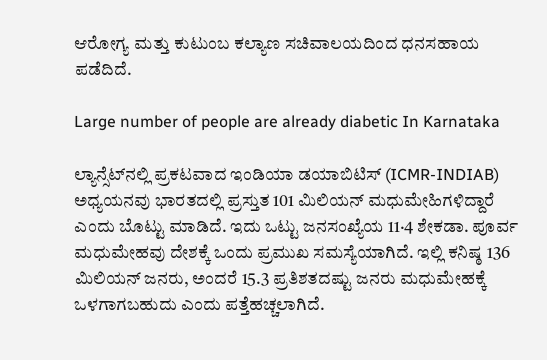ಆರೋಗ್ಯ ಮತ್ತು ಕುಟುಂಬ ಕಲ್ಯಾಣ ಸಚಿವಾಲಯದಿಂದ ಧನಸಹಾಯ ಪಡೆದಿದೆ.

Large number of people are already diabetic In Karnataka

ಲ್ಯಾನ್ಸೆಟ್‌ನಲ್ಲಿ ಪ್ರಕಟವಾದ ಇಂಡಿಯಾ ಡಯಾಬಿಟಿಸ್ (ICMR-INDIAB) ಅಧ್ಯಯನವು ಭಾರತದಲ್ಲಿ ಪ್ರಸ್ತುತ 101 ಮಿಲಿಯನ್ ಮಧುಮೇಹಿಗಳಿದ್ದಾರೆ ಎಂದು ಬೊಟ್ಟು ಮಾಡಿದೆ. ಇದು ಒಟ್ಟು ಜನಸಂಖ್ಯೆಯ 11·4 ಶೇಕಡಾ. ಪೂರ್ವ ಮಧುಮೇಹವು ದೇಶಕ್ಕೆ ಒಂದು ಪ್ರಮುಖ ಸಮಸ್ಯೆಯಾಗಿದೆ. ಇಲ್ಲಿ ಕನಿಷ್ಠ 136 ಮಿಲಿಯನ್ ಜನರು, ಅಂದರೆ 15.3 ಪ್ರತಿಶತದಷ್ಟು ಜನರು ಮಧುಮೇಹಕ್ಕೆ ಒಳಗಾಗಬಹುದು ಎಂದು ಪತ್ತೆಹಚ್ಚಲಾಗಿದೆ.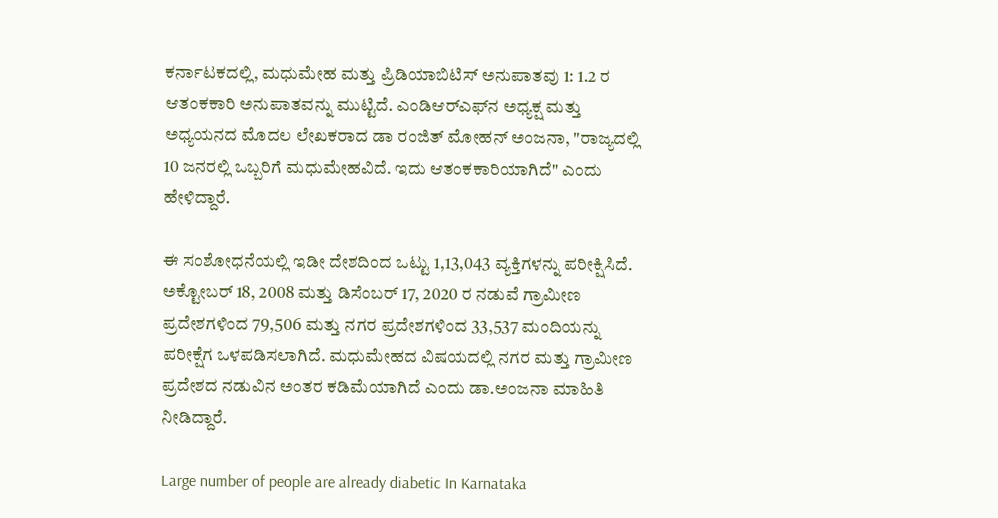ಕರ್ನಾಟಕದಲ್ಲಿ, ಮಧುಮೇಹ ಮತ್ತು ಪ್ರಿಡಿಯಾಬಿಟಿಸ್ ಅನುಪಾತವು 1: 1.2 ರ ಆತಂಕಕಾರಿ ಅನುಪಾತವನ್ನು ಮುಟ್ಟಿದೆ. ಎಂಡಿಆರ್‌ಎಫ್‌ನ ಅಧ್ಯಕ್ಷ ಮತ್ತು ಅಧ್ಯಯನದ ಮೊದಲ ಲೇಖಕರಾದ ಡಾ ರಂಜಿತ್ ಮೋಹನ್ ಅಂಜನಾ, "ರಾಜ್ಯದಲ್ಲಿ 10 ಜನರಲ್ಲಿ ಒಬ್ಬರಿಗೆ ಮಧುಮೇಹವಿದೆ. ಇದು ಆತಂಕಕಾರಿಯಾಗಿದೆ" ಎಂದು ಹೇಳಿದ್ದಾರೆ.

ಈ ಸಂಶೋಧನೆಯಲ್ಲಿ ಇಡೀ ದೇಶದಿಂದ ಒಟ್ಟು 1,13,043 ವ್ಯಕ್ತಿಗಳನ್ನು ಪರೀಕ್ಷಿಸಿದೆ. ಅಕ್ಟೋಬರ್ 18, 2008 ಮತ್ತು ಡಿಸೆಂಬರ್ 17, 2020 ರ ನಡುವೆ ಗ್ರಾಮೀಣ ಪ್ರದೇಶಗಳಿಂದ 79,506 ಮತ್ತು ನಗರ ಪ್ರದೇಶಗಳಿಂದ 33,537 ಮಂದಿಯನ್ನು ಪರೀಕ್ಷೆಗ ಒಳಪಡಿಸಲಾಗಿದೆ. ಮಧುಮೇಹದ ವಿಷಯದಲ್ಲಿ ನಗರ ಮತ್ತು ಗ್ರಾಮೀಣ ಪ್ರದೇಶದ ನಡುವಿನ ಅಂತರ ಕಡಿಮೆಯಾಗಿದೆ ಎಂದು ಡಾ.ಅಂಜನಾ ಮಾಹಿತಿ ನೀಡಿದ್ದಾರೆ.

Large number of people are already diabetic In Karnataka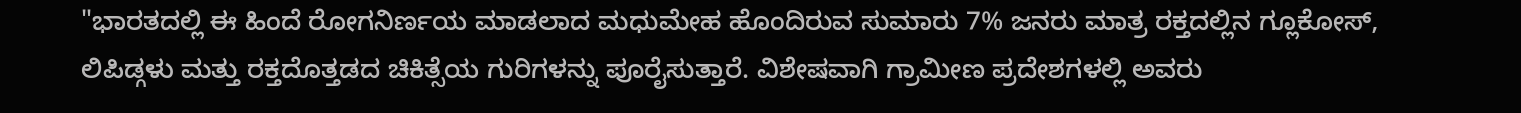"ಭಾರತದಲ್ಲಿ ಈ ಹಿಂದೆ ರೋಗನಿರ್ಣಯ ಮಾಡಲಾದ ಮಧುಮೇಹ ಹೊಂದಿರುವ ಸುಮಾರು 7% ಜನರು ಮಾತ್ರ ರಕ್ತದಲ್ಲಿನ ಗ್ಲೂಕೋಸ್, ಲಿಪಿಡ್ಗಳು ಮತ್ತು ರಕ್ತದೊತ್ತಡದ ಚಿಕಿತ್ಸೆಯ ಗುರಿಗಳನ್ನು ಪೂರೈಸುತ್ತಾರೆ. ವಿಶೇಷವಾಗಿ ಗ್ರಾಮೀಣ ಪ್ರದೇಶಗಳಲ್ಲಿ ಅವರು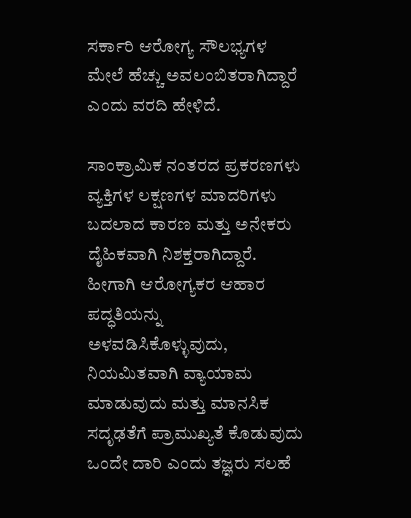ಸರ್ಕಾರಿ ಆರೋಗ್ಯ ಸೌಲಭ್ಯಗಳ ಮೇಲೆ ಹೆಚ್ಚು ಅವಲಂಬಿತರಾಗಿದ್ದಾರೆ ಎಂದು ವರದಿ ಹೇಳಿದೆ.

ಸಾಂಕ್ರಾಮಿಕ ನಂತರದ ಪ್ರಕರಣಗಳು ವ್ಯಕ್ತಿಗಳ ಲಕ್ಷಣಗಳ ಮಾದರಿಗಳು ಬದಲಾದ ಕಾರಣ ಮತ್ತು ಅನೇಕರು ದೈಹಿಕವಾಗಿ ನಿಶಕ್ತರಾಗಿದ್ದಾರೆ. ಹೀಗಾಗಿ ಆರೋಗ್ಯಕರ ಆಹಾರ ಪದ್ಧತಿಯನ್ನು ಅಳವಡಿಸಿಕೊಳ್ಳುವುದು, ನಿಯಮಿತವಾಗಿ ವ್ಯಾಯಾಮ ಮಾಡುವುದು ಮತ್ತು ಮಾನಸಿಕ ಸದೃಢತೆಗೆ ಪ್ರಾಮುಖ್ಯತೆ ಕೊಡುವುದು ಒಂದೇ ದಾರಿ ಎಂದು ತಜ್ಞರು ಸಲಹೆ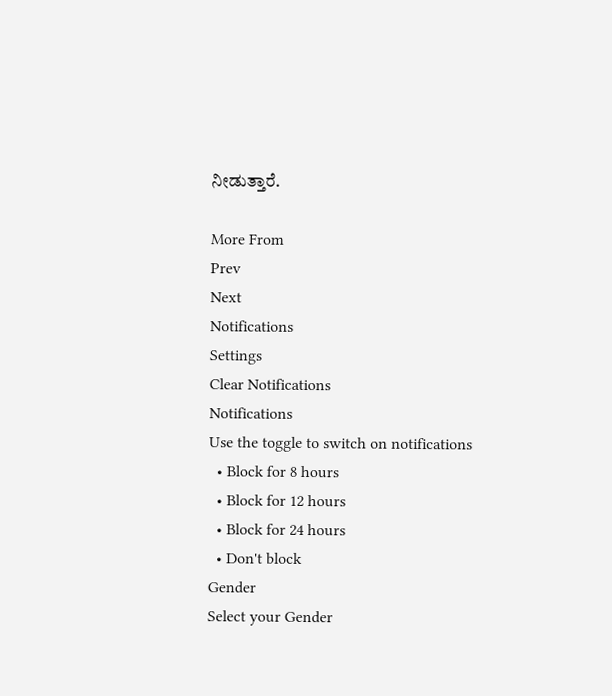ನೀಡುತ್ತಾರೆ.

More From
Prev
Next
Notifications
Settings
Clear Notifications
Notifications
Use the toggle to switch on notifications
  • Block for 8 hours
  • Block for 12 hours
  • Block for 24 hours
  • Don't block
Gender
Select your Gender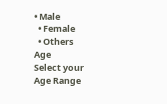• Male
  • Female
  • Others
Age
Select your Age Range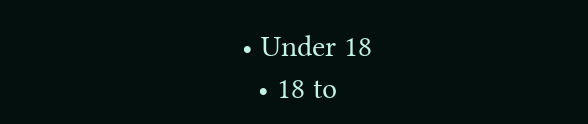• Under 18
  • 18 to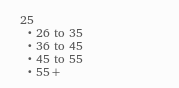25
  • 26 to 35
  • 36 to 45
  • 45 to 55
  • 55+